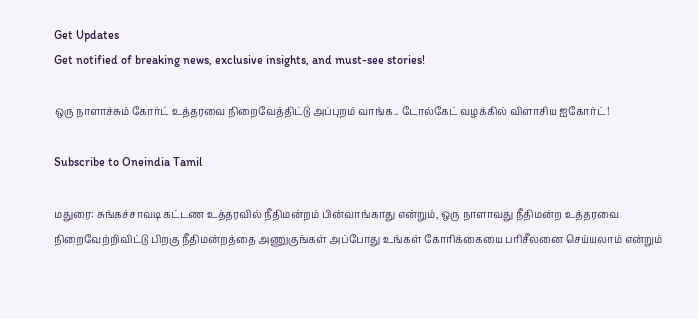Get Updates
Get notified of breaking news, exclusive insights, and must-see stories!

ஒரு நாளாச்சும் கோர்ட் உத்தரவை நிறைவேத்திட்டு அப்புறம் வாங்க.. டோல்கேட் வழக்கில் விளாசிய ஐகோர்ட்!

Subscribe to Oneindia Tamil

மதுரை: சுங்கச்சாவடி கட்டண உத்தரவில் நீதிமன்றம் பின்வாங்காது என்றும், ஒரு நாளாவது நீதிமன்ற உத்தரவை நிறைவேற்றிவிட்டு பிறகு நீதிமன்றத்தை அணுகுங்கள் அப்போது உங்கள் கோரிக்கையை பரிசீலனை செய்யலாம் என்றும்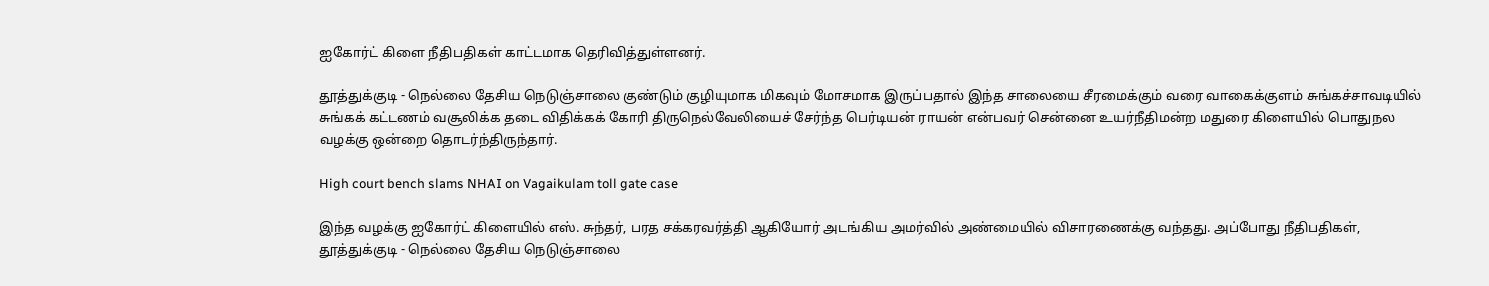ஐகோர்ட் கிளை நீதிபதிகள் காட்டமாக தெரிவித்துள்ளனர்.

தூத்துக்குடி - நெல்லை தேசிய நெடுஞ்சாலை குண்டும் குழியுமாக மிகவும் மோசமாக இருப்பதால் இந்த சாலையை சீரமைக்கும் வரை வாகைக்குளம் சுங்கச்சாவடியில் சுங்கக் கட்டணம் வசூலிக்க தடை விதிக்கக் கோரி திருநெல்வேலியைச் சேர்ந்த பெர்டியன் ராயன் என்பவர் சென்னை உயர்நீதிமன்ற மதுரை கிளையில் பொதுநல வழக்கு ஒன்றை தொடர்ந்திருந்தார்.

High court bench slams NHAI on Vagaikulam toll gate case

இந்த வழக்கு ஐகோர்ட் கிளையில் எஸ். சுந்தர், பரத சக்கரவர்த்தி ஆகியோர் அடங்கிய அமர்வில் அண்மையில் விசாரணைக்கு வந்தது. அப்போது நீதிபதிகள், தூத்துக்குடி - நெல்லை தேசிய நெடுஞ்சாலை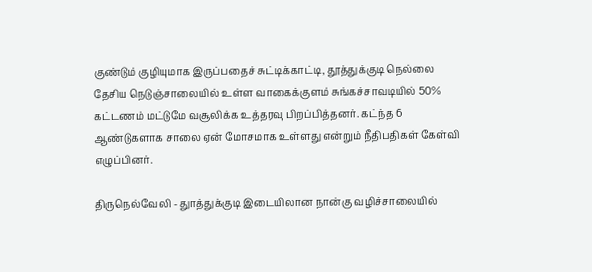குண்டும் குழியுமாக இருப்பதைச் சுட்டிக்காட்டி, தூத்துக்குடி நெல்லை தேசிய நெடுஞ்சாலையில் உள்ள வாகைக்குளம் சுங்கச்சாவடியில் 50% கட்டணம் மட்டுமே வசூலிக்க உத்தரவு பிறப்பித்தனர். கட்ந்த 6 ஆண்டுகளாக சாலை ஏன் மோசமாக உள்ளது என்றும் நீதிபதிகள் கேள்வி எழுப்பினர்.

திருநெல்வேலி - துாத்துக்குடி இடையிலான நான்கு வழிச்சாலையில்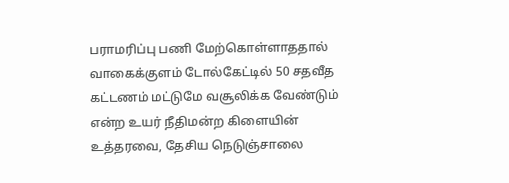பராமரிப்பு பணி மேற்கொள்ளாததால் வாகைக்குளம் டோல்கேட்டில் 50 சதவீத கட்டணம் மட்டுமே வசூலிக்க வேண்டும் என்ற உயர் நீதிமன்ற கிளையின் உத்தரவை, தேசிய நெடுஞ்சாலை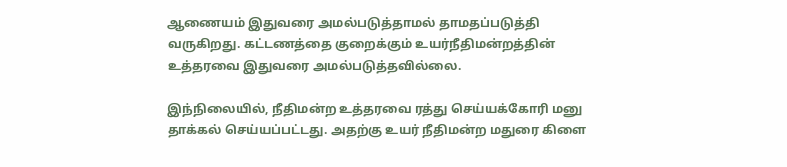ஆணையம் இதுவரை அமல்படுத்தாமல் தாமதப்படுத்தி வருகிறது. கட்டணத்தை குறைக்கும் உயர்நீதிமன்றத்தின் உத்தரவை இதுவரை அமல்படுத்தவில்லை.

இந்நிலையில், நீதிமன்ற உத்தரவை ரத்து செய்யக்கோரி மனு தாக்கல் செய்யப்பட்டது. அதற்கு உயர் நீதிமன்ற மதுரை கிளை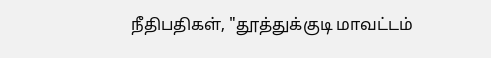நீதிபதிகள், "தூத்துக்குடி மாவட்டம்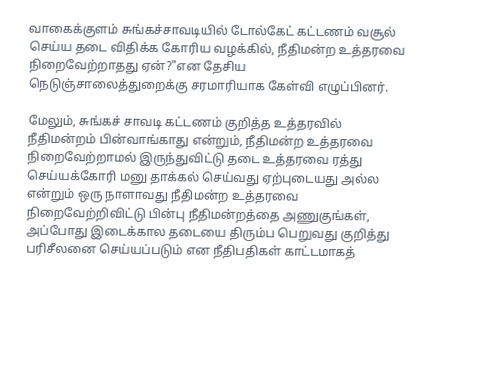வாகைக்குளம் சுங்கச்சாவடியில் டோல்கேட் கட்டணம் வசூல் செய்ய தடை விதிக்க கோரிய வழக்கில், நீதிமன்ற உத்தரவை நிறைவேற்றாதது ஏன்?"என தேசிய நெடுஞ்சாலைத்துறைக்கு சரமாரியாக கேள்வி எழுப்பினர்.

மேலும், சுங்கச் சாவடி கட்டணம் குறித்த உத்தரவில் நீதிமன்றம் பின்வாங்காது என்றும், நீதிமன்ற உத்தரவை நிறைவேற்றாமல் இருந்துவிட்டு தடை உத்தரவை ரத்து செய்யக்கோரி மனு தாக்கல் செய்வது ஏற்புடையது அல்ல என்றும் ஒரு நாளாவது நீதிமன்ற உத்தரவை நிறைவேற்றிவிட்டு பின்பு நீதிமன்றத்தை அணுகுங்கள், அப்போது இடைக்கால தடையை திரும்ப பெறுவது குறித்து பரிசீலனை செய்யப்படும் என நீதிபதிகள் காட்டமாகத்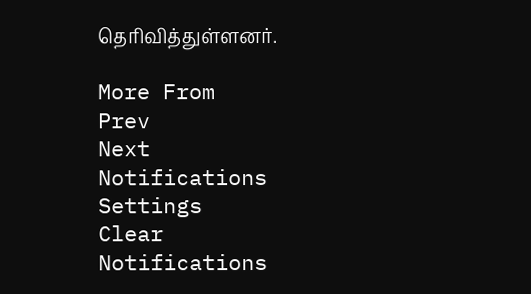தெரிவித்துள்ளனர்.

More From
Prev
Next
Notifications
Settings
Clear Notifications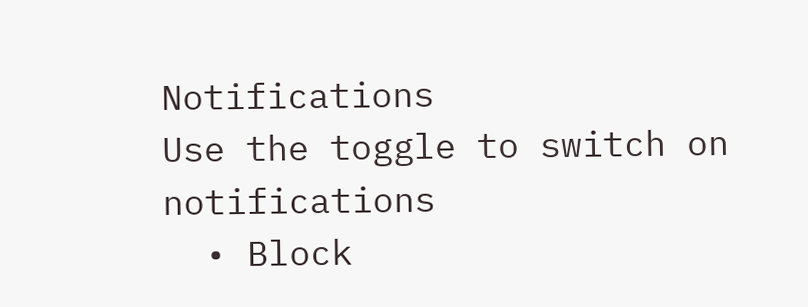Notifications
Use the toggle to switch on notifications
  • Block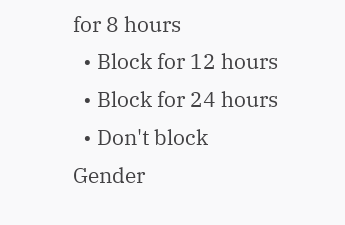for 8 hours
  • Block for 12 hours
  • Block for 24 hours
  • Don't block
Gender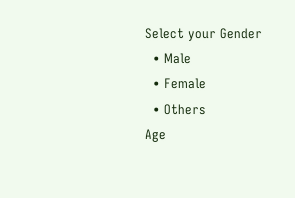Select your Gender
  • Male
  • Female
  • Others
Age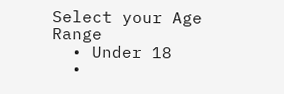Select your Age Range
  • Under 18
  •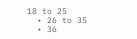18 to 25
  • 26 to 35
  • 36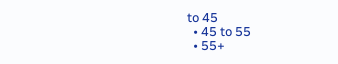to 45
  • 45 to 55
  • 55+